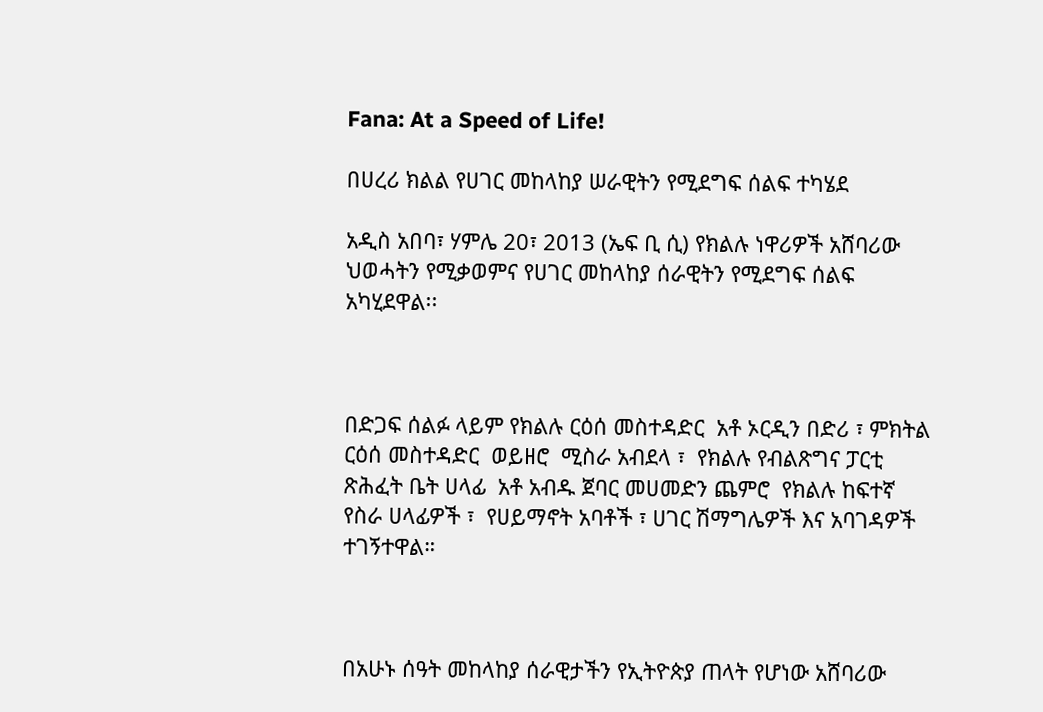Fana: At a Speed of Life!

በሀረሪ ክልል የሀገር መከላከያ ሠራዊትን የሚደግፍ ሰልፍ ተካሄደ

አዲስ አበባ፣ ሃምሌ 20፣ 2013 (ኤፍ ቢ ሲ) የክልሉ ነዋሪዎች አሸባሪው ህወሓትን የሚቃወምና የሀገር መከላከያ ሰራዊትን የሚደግፍ ሰልፍ አካሂደዋል፡፡



በድጋፍ ሰልፉ ላይም የክልሉ ርዕሰ መስተዳድር  አቶ ኦርዲን በድሪ ፣ ምክትል ርዕሰ መስተዳድር  ወይዘሮ  ሚስራ አብደላ ፣  የክልሉ የብልጽግና ፓርቲ  ጽሕፈት ቤት ሀላፊ  አቶ አብዱ ጀባር መሀመድን ጨምሮ  የክልሉ ከፍተኛ የስራ ሀላፊዎች ፣  የሀይማኖት አባቶች ፣ ሀገር ሽማግሌዎች እና አባገዳዎች ተገኝተዋል።



በአሁኑ ሰዓት መከላከያ ሰራዊታችን የኢትዮጵያ ጠላት የሆነው አሸባሪው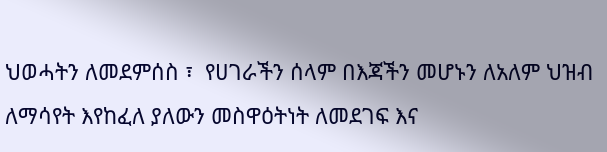ህወሓትን ለመደምሰስ ፣  የሀገራችን ሰላም በእጃችን መሆኑን ለአለም ህዝብ ለማሳየት እየከፈለ ያለውን መስዋዕትነት ለመደገፍ እና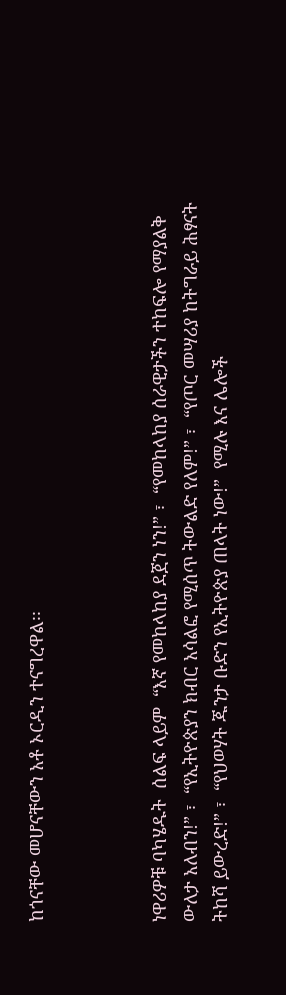ከጎናቸው መሆናቸውን አቶ ኦርዲን ተናግረዋል፡፡



ነዋሪዎቹ ባካሄዱት  ሰልፍ ላይም  “እኛ የመከላከያ ደጀን ነን!” ፣  “የመከላከያ ሰራዊታችን ተከፍሎ የማያልቅ ውለታ አለብን!” ፣  “የኢትዮጵያን ክብር አሳልፎ የሚሰጥ ትውልድ የለም!” ፣  “የጦር መሣሪያ ከትግራይ ሕፃናት ትከሻ ይውረድ!” ፣  “የህወሃት ጁንታ ቡድን የኢትዮጵያ ጠላት ነው!”  የሚሉ እና ሌሎች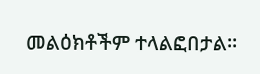መልዕክቶችም ተላልፎበታል።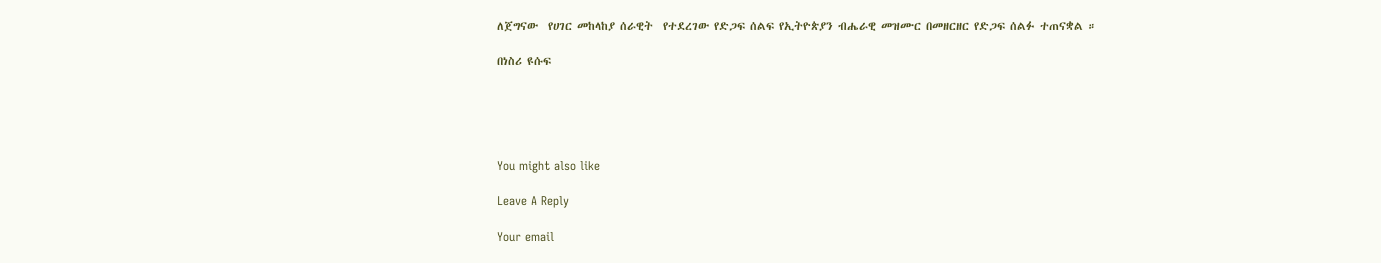ለጀግናው  የሀገር መከላከያ ሰራዊት  የተደረገው የድጋፍ ሰልፍ የኢትዮጵያን ብሔራዊ መዝሙር በመዘርዘር የድጋፍ ሰልፉ ተጠናቋል ።

በነስሪ ዩሱፍ





You might also like

Leave A Reply

Your email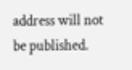address will not be published.